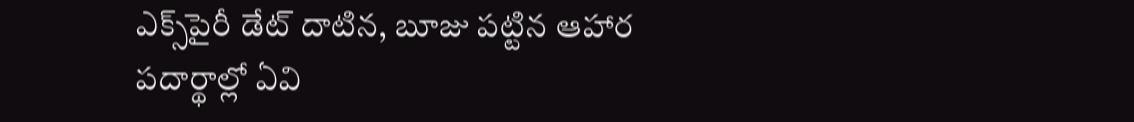ఎక్స్‌పైరీ డేట్ దాటిన, బూజు పట్టిన ఆహార పదార్థాల్లో ఏవి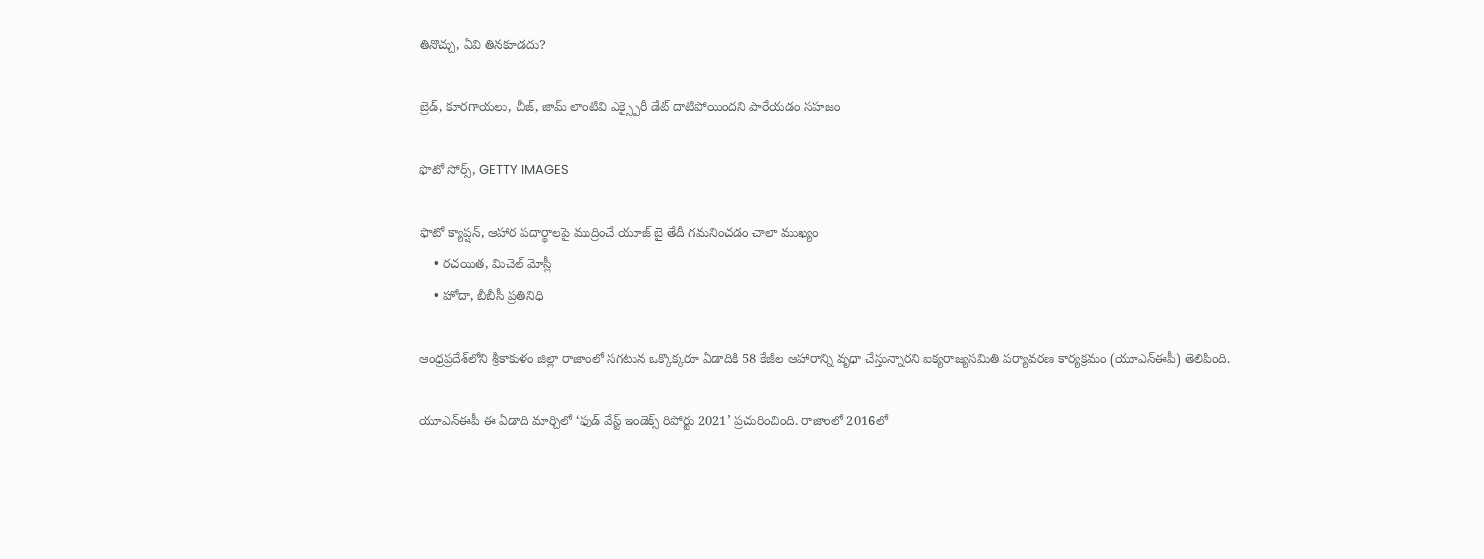తినొచ్చు, ఏవి తినకూడదు?

బ్రెడ్, కూరగాయలు, చీజ్, జామ్ లాంటివి ఎక్స్పైరీ డేట్ దాటిపోయిందని పారేయడం సహజం

ఫొటో సోర్స్, GETTY IMAGES

ఫొటో క్యాప్షన్, ఆహార పదార్థాలపై ముద్రించే యూజ్ బై తేదీ గమనించడం చాలా ముఖ్యం
    • రచయిత, మిచెల్ మోస్లీ
    • హోదా, బీబీసీ ప్రతినిధి

ఆంధ్రప్రదేశ్‌లోని శ్రీకాకుళం జిల్లా రాజాంలో సగటున ఒక్కొక్కరూ ఏడాదికి 58 కేజీల ఆహారాన్ని వృధా చేస్తున్నారని ఐక్యరాజ్యసమితి పర్యావరణ కార్యక్రమం (యూఎన్ఈపీ) తెలిపింది.

యూఎన్ఈపీ ఈ ఏడాది మార్చిలో ‘ఫుడ్ వేస్ట్ ఇండెక్స్ రిపోర్టు 2021’ ప్రచురించింది. రాజాంలో 2016లో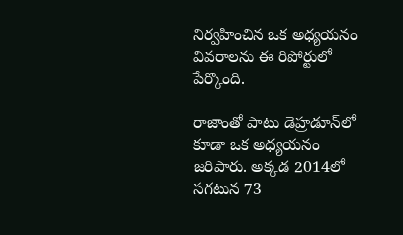నిర్వహించిన ఒక అధ్యయనం వివరాలను ఈ రిపోర్టులో పేర్కొంది.

రాజాంతో పాటు డెహ్రడూన్‌లో కూడా ఒక అధ్యయనం జరిపారు. అక్కడ 2014లో సగటున 73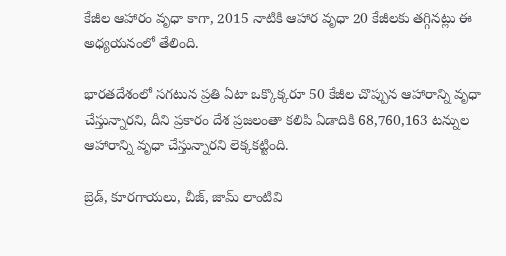కేజీల ఆహారం వృధా కాగా, 2015 నాటికి ఆహార వృధా 20 కేజీలకు తగ్గినట్లు ఈ అధ్యయనంలో తేలింది.

భారతదేశంలో సగటున ప్రతి ఏటా ఒక్కొక్కరూ 50 కేజీల చొప్పున ఆహారాన్ని వృధా చేస్తున్నారని, దీని ప్రకారం దేశ ప్రజలంతా కలిపి ఏడాదికి 68,760,163 టన్నుల ఆహారాన్ని వృధా చేస్తున్నారని లెక్కకట్టింది.

బ్రెడ్, కూరగాయలు, చీజ్, జామ్ లాంటివి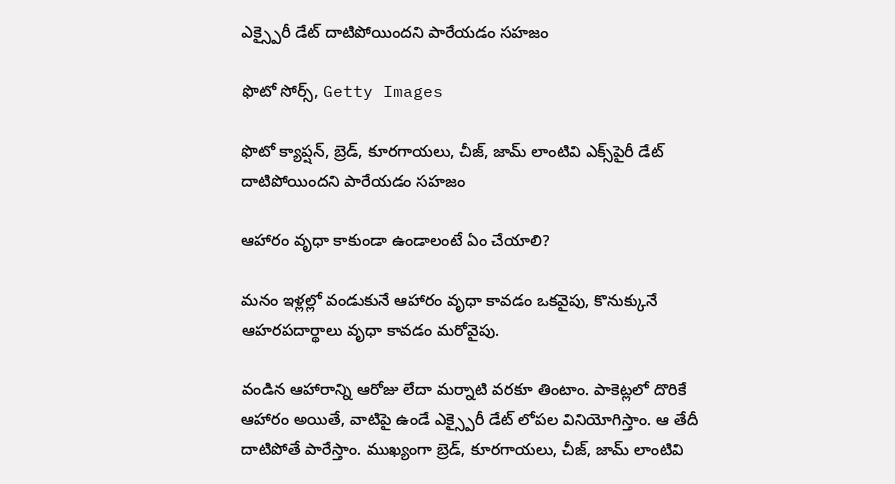ఎక్స్పైరీ డేట్ దాటిపోయిందని పారేయడం సహజం

ఫొటో సోర్స్, Getty Images

ఫొటో క్యాప్షన్, బ్రెడ్, కూరగాయలు, చీజ్, జామ్ లాంటివి ఎక్స్‌పైరీ డేట్ దాటిపోయిందని పారేయడం సహజం

ఆహారం వృధా కాకుండా ఉండాలంటే ఏం చేయాలి?

మనం ఇళ్లల్లో వండుకునే ఆహారం వృధా కావడం ఒకవైపు, కొనుక్కునే ఆహరపదార్థాలు వృధా కావడం మరోవైపు.

వండిన ఆహారాన్ని ఆరోజు లేదా మర్నాటి వరకూ తింటాం. పాకెట్లలో దొరికే ఆహారం అయితే, వాటిపై ఉండే ఎక్స్పైరీ డేట్ లోపల వినియోగిస్తాం. ఆ తేదీ దాటిపోతే పారేస్తాం. ముఖ్యంగా బ్రెడ్, కూరగాయలు, చీజ్, జామ్ లాంటివి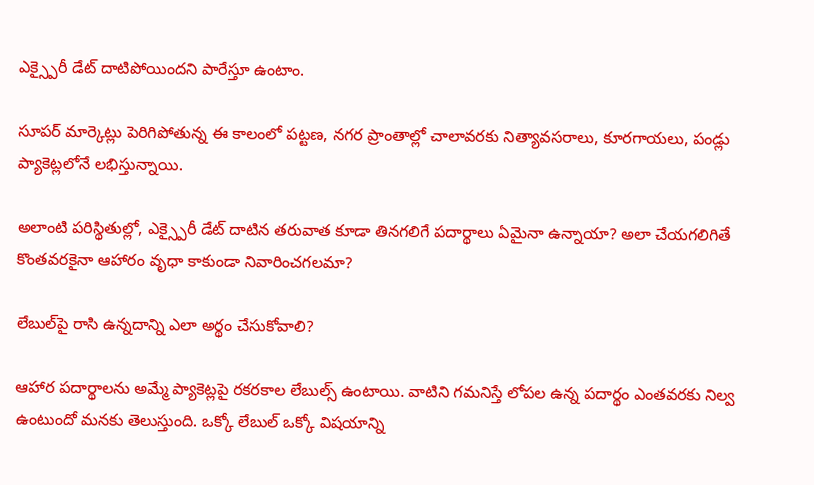ఎక్స్పైరీ డేట్ దాటిపోయిందని పారేస్తూ ఉంటాం.

సూపర్ మార్కెట్లు పెరిగిపోతున్న ఈ కాలంలో పట్టణ, నగర ప్రాంతాల్లో చాలావరకు నిత్యావసరాలు, కూరగాయలు, పండ్లు ప్యాకెట్లలోనే లభిస్తున్నాయి.

అలాంటి పరిస్థితుల్లో, ఎక్స్పైరీ డేట్ దాటిన తరువాత కూడా తినగలిగే పదార్థాలు ఏమైనా ఉన్నాయా? అలా చేయగలిగితే కొంతవరకైనా ఆహారం వృధా కాకుండా నివారించగలమా?

లేబుల్‌పై రాసి ఉన్నదాన్ని ఎలా అర్థం చేసుకోవాలి?

ఆహార పదార్థాలను అమ్మే ప్యాకెట్లపై రకరకాల లేబుల్స్ ఉంటాయి. వాటిని గమనిస్తే లోపల ఉన్న పదార్థం ఎంతవరకు నిల్వ ఉంటుందో మనకు తెలుస్తుంది. ఒక్కో లేబుల్ ఒక్కో విషయాన్ని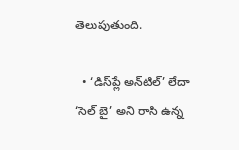తెలుపుతుంది.

  • ‘డిస్‌ప్లే అన్‌టిల్’ లేదా ‘సెల్ బై’ అని రాసి ఉన్న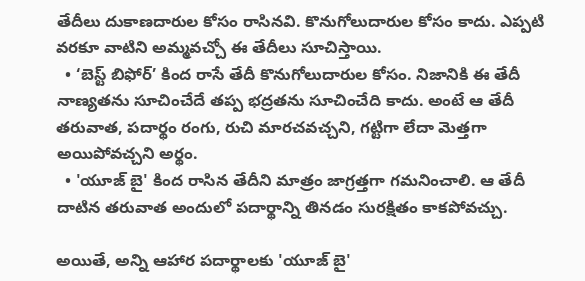తేదీలు దుకాణదారుల కోసం రాసినవి. కొనుగోలుదారుల కోసం కాదు. ఎప్పటి వరకూ వాటిని అమ్మవచ్చో ఈ తేదీలు సూచిస్తాయి.
  • ‘బెస్ట్ బిఫోర్’ కింద రాసే తేదీ కొనుగోలుదారుల కోసం. నిజానికి ఈ తేదీ నాణ్యతను సూచించేదే తప్ప భద్రతను సూచించేది కాదు. అంటే ఆ తేదీ తరువాత, పదార్థం రంగు, రుచి మారచవచ్చని, గట్టిగా లేదా మెత్తగా అయిపోవచ్చని అర్థం.
  • 'యూజ్ బై' కింద రాసిన తేదీని మాత్రం జాగ్రత్తగా గమనించాలి. ఆ తేదీ దాటిన తరువాత అందులో పదార్థాన్ని తినడం సురక్షితం కాకపోవచ్చు.

అయితే, అన్ని ఆహార పదార్థాలకు 'యూజ్ బై'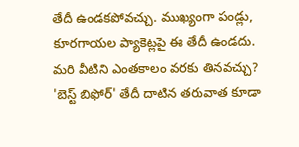తేదీ ఉండకపోవచ్చు. ముఖ్యంగా పండ్లు, కూరగాయల ప్యాకెట్లపై ఈ తేదీ ఉండదు. మరి వీటిని ఎంతకాలం వరకు తినవచ్చు? 'బెస్ట్ బిఫోర్' తేదీ దాటిన తరువాత కూడా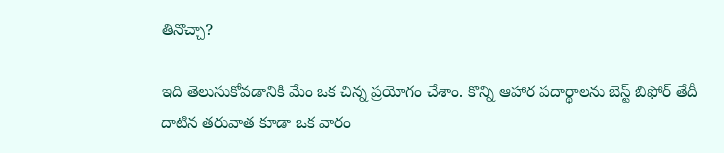తినొచ్చా?

ఇది తెలుసుకోవడానికి మేం ఒక చిన్న ప్రయోగం చేశాం. కొన్ని ఆహార పదార్థాలను బెస్ట్ బిఫోర్ తేదీ దాటిన తరువాత కూడా ఒక వారం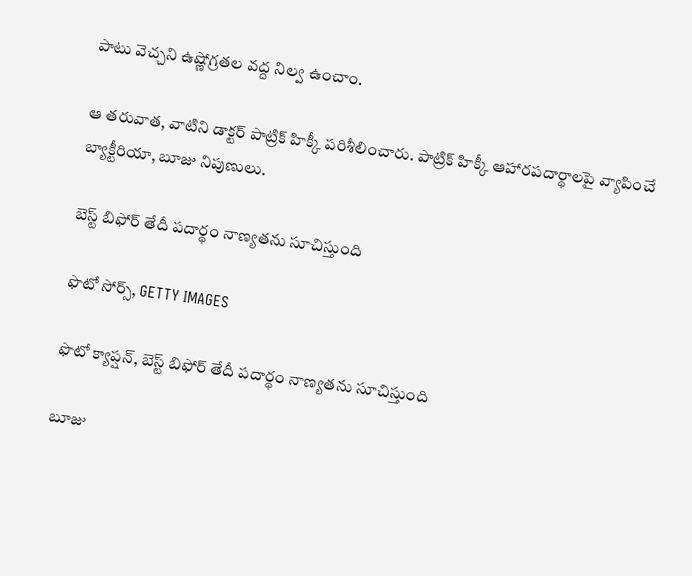పాటు వెచ్చని ఉష్ణోగ్రతల వద్ద నిల్వ ఉంచాం.

ఆ తరువాత, వాటిని డాక్టర్ పాట్రిక్ హిక్కీ పరిశీలించారు. పాట్రిక్ హిక్కీ ఆహారపదార్థాలపై వ్యాపించే బ్యాక్టీరియా, బూజు నిపుణులు.

బెస్ట్ బిఫోర్ తేదీ పదార్థం నాణ్యతను సూచిస్తుంది

ఫొటో సోర్స్, GETTY IMAGES

ఫొటో క్యాప్షన్, బెస్ట్ బిఫోర్ తేదీ పదార్థం నాణ్యతను సూచిస్తుంది

బూజు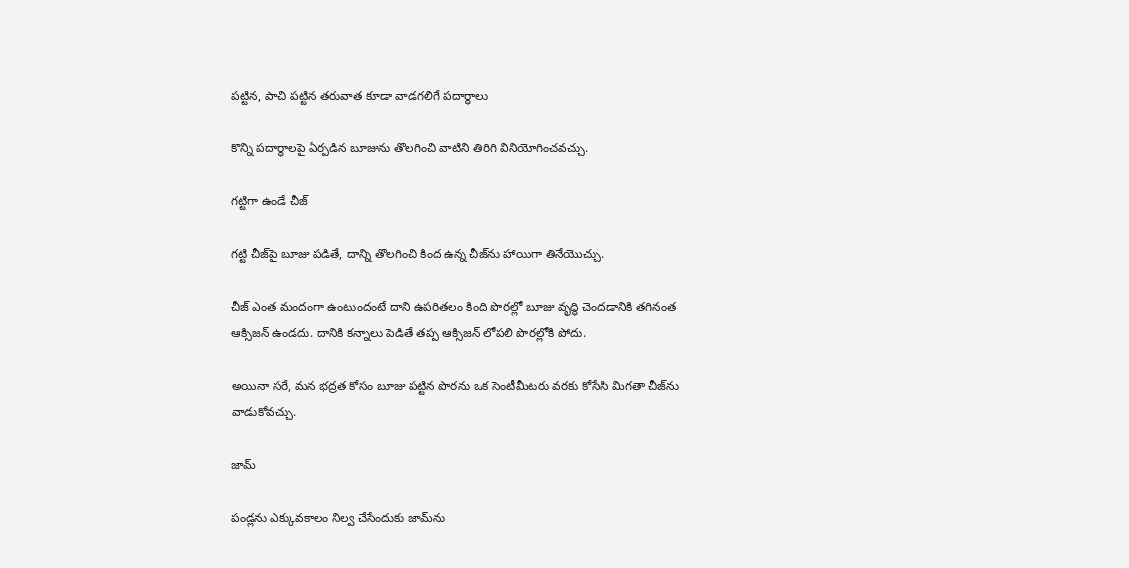పట్టిన, పాచి పట్టిన తరువాత కూడా వాడగలిగే పదార్థాలు

కొన్ని పదార్థాలపై ఏర్పడిన బూజును తొలగించి వాటిని తిరిగి వినియోగించవచ్చు.

గట్టిగా ఉండే చీజ్

గట్టి చీజ్‌పై బూజు పడితే, దాన్ని తొలగించి కింద ఉన్న చీజ్‌ను హాయిగా తినేయొచ్చు.

చీజ్ ఎంత మందంగా ఉంటుందంటే దాని ఉపరితలం కింది పొరల్లో బూజు వృద్ధి చెందడానికి తగినంత ఆక్సిజన్ ఉండదు. దానికి కన్నాలు పెడితే తప్ప ఆక్సిజన్ లోపలి పొరల్లోకి పోదు.

అయినా సరే, మన భద్రత కోసం బూజు పట్టిన పొరను ఒక సెంటీమీటరు వరకు కోసేసి మిగతా చీజ్‌ను వాడుకోవచ్చు.

జామ్

పండ్లను ఎక్కువకాలం నిల్వ చేసేందుకు జామ్‌ను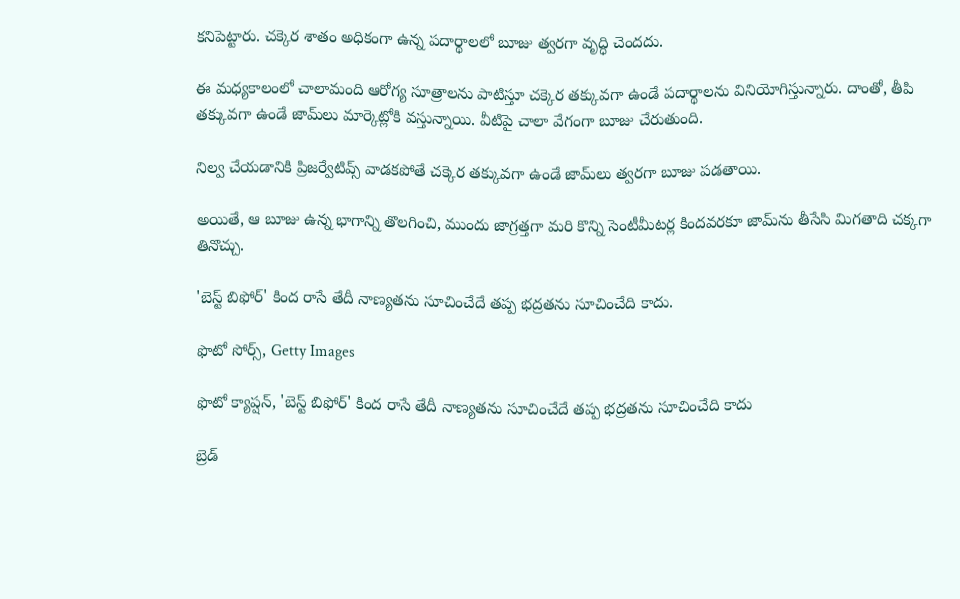కనిపెట్టారు. చక్కెర శాతం అధికంగా ఉన్న పదార్థాలలో బూజు త్వరగా వృద్ధి చెందదు.

ఈ మధ్యకాలంలో చాలామంది ఆరోగ్య సూత్రాలను పాటిస్తూ చక్కెర తక్కువగా ఉండే పదార్థాలను వినియోగిస్తున్నారు. దాంతో, తీపి తక్కువగా ఉండే జామ్‌లు మార్కెట్లోకి వస్తున్నాయి. వీటిపై చాలా వేగంగా బూజు చేరుతుంది.

నిల్వ చేయడానికి ప్రిజర్వేటివ్స్ వాడకపోతే చక్కెర తక్కువగా ఉండే జామ్‌లు త్వరగా బూజు పడతాయి.

అయితే, ఆ బూజు ఉన్న భాగాన్ని తొలగించి, ముందు జాగ్రత్తగా మరి కొన్ని సెంటీమీటర్ల కిందవరకూ జామ్‌ను తీసేసి మిగతాది చక్కగా తినొచ్చు.

'బెస్ట్ బిఫోర్' కింద రాసే తేదీ నాణ్యతను సూచించేదే తప్ప భద్రతను సూచించేది కాదు.

ఫొటో సోర్స్, Getty Images

ఫొటో క్యాప్షన్, 'బెస్ట్ బిఫోర్' కింద రాసే తేదీ నాణ్యతను సూచించేదే తప్ప భద్రతను సూచించేది కాదు

బ్రెడ్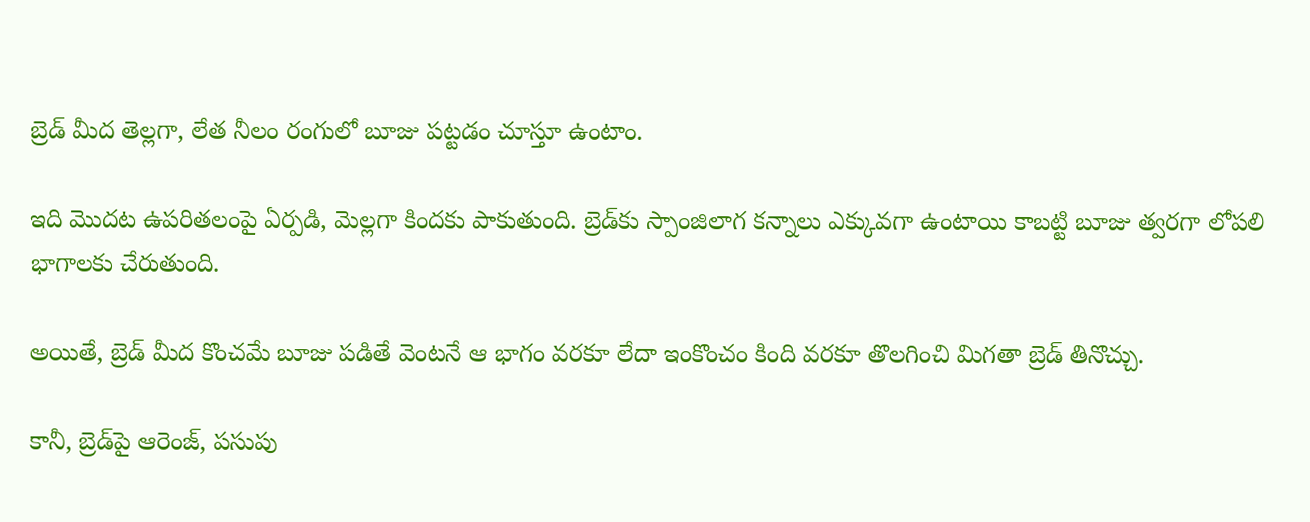బ్రెడ్ మీద తెల్లగా, లేత నీలం రంగులో బూజు పట్టడం చూస్తూ ఉంటాం.

ఇది మొదట ఉపరితలంపై ఏర్పడి, మెల్లగా కిందకు పాకుతుంది. బ్రెడ్‌కు స్పాంజిలాగ కన్నాలు ఎక్కువగా ఉంటాయి కాబట్టి బూజు త్వరగా లోపలి భాగాలకు చేరుతుంది.

అయితే, బ్రెడ్ మీద కొంచమే బూజు పడితే వెంటనే ఆ భాగం వరకూ లేదా ఇంకొంచం కింది వరకూ తొలగించి మిగతా బ్రెడ్ తినొచ్చు.

కానీ, బ్రెడ్‌పై ఆరెంజ్, పసుపు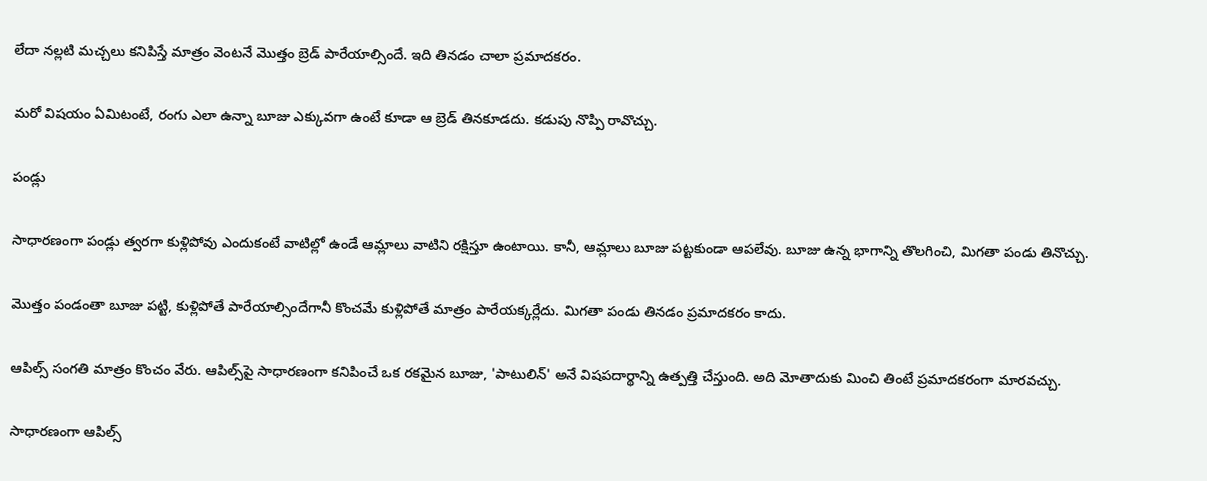లేదా నల్లటి మచ్చలు కనిపిస్తే మాత్రం వెంటనే మొత్తం బ్రెడ్ పారేయాల్సిందే. ఇది తినడం చాలా ప్రమాదకరం.

మరో విషయం ఏమిటంటే, రంగు ఎలా ఉన్నా బూజు ఎక్కువగా ఉంటే కూడా ఆ బ్రెడ్ తినకూడదు. కడుపు నొప్పి రావొచ్చు.

పండ్లు

సాధారణంగా పండ్లు త్వరగా కుళ్లిపోవు ఎందుకంటే వాటిల్లో ఉండే ఆమ్లాలు వాటిని రక్షిస్తూ ఉంటాయి. కానీ, ఆమ్లాలు బూజు పట్టకుండా ఆపలేవు. బూజు ఉన్న భాగాన్ని తొలగించి, మిగతా పండు తినొచ్చు.

మొత్తం పండంతా బూజు పట్టి, కుళ్లిపోతే పారేయాల్సిందేగానీ కొంచమే కుళ్లిపోతే మాత్రం పారేయక్కర్లేదు. మిగతా పండు తినడం ప్రమాదకరం కాదు.

ఆపిల్స్ సంగతి మాత్రం కొంచం వేరు. ఆపిల్స్‌పై సాధారణంగా కనిపించే ఒక రకమైన బూజు, 'పాటులిన్' అనే విషపదార్థాన్ని ఉత్పత్తి చేస్తుంది. అది మోతాదుకు మించి తింటే ప్రమాదకరంగా మారవచ్చు.

సాధారణంగా ఆపిల్స్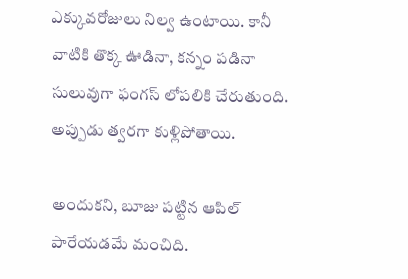ఎక్కువరోజులు నిల్వ ఉంటాయి. కానీ వాటికి తొక్క ఊడినా, కన్నం పడినా సులువుగా ఫంగస్ లోపలికి చేరుతుంది. అప్పుడు త్వరగా కుళ్లిపోతాయి.

అందుకని, బూజు పట్టిన ఆపిల్ పారేయడమే మంచిది.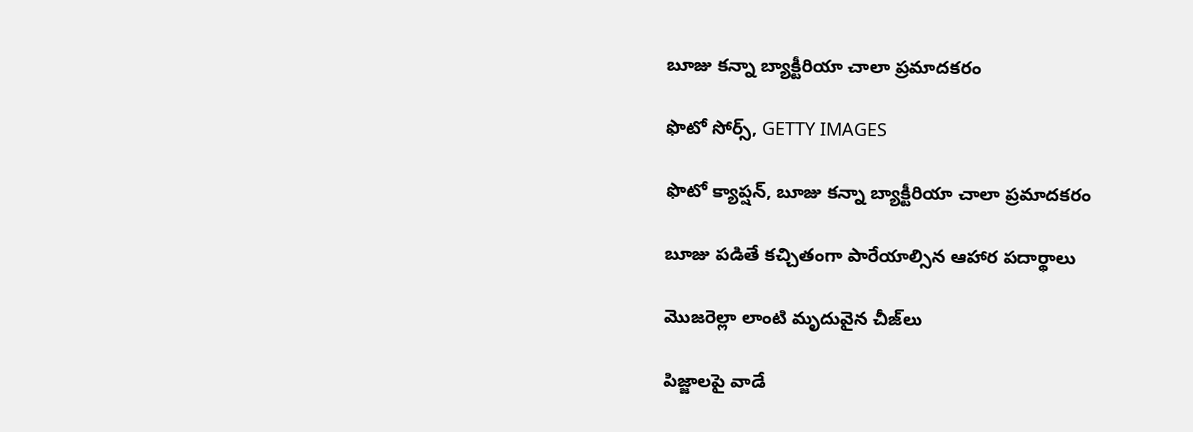బూజు కన్నా బ్యాక్టీరియా చాలా ప్రమాదకరం

ఫొటో సోర్స్, GETTY IMAGES

ఫొటో క్యాప్షన్, బూజు కన్నా బ్యాక్టీరియా చాలా ప్రమాదకరం

బూజు పడితే కచ్చితంగా పారేయాల్సిన ఆహార పదార్థాలు

మొజరెల్లా లాంటి మృదువైన చీజ్‌లు

పిజ్జాలపై వాడే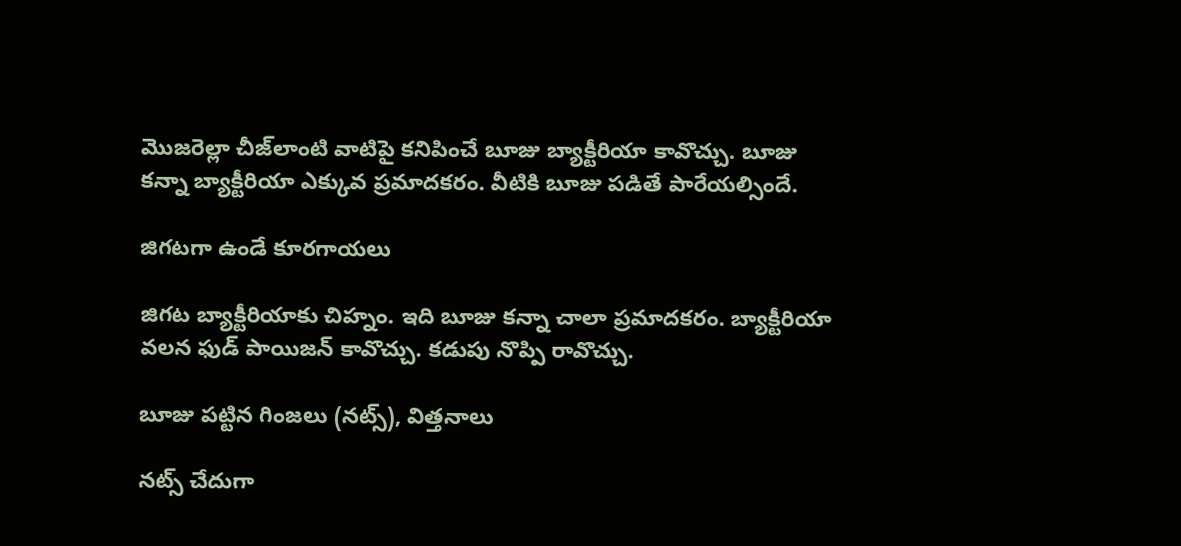మొజరెల్లా చీజ్‌లాంటి వాటిపై కనిపించే బూజు బ్యాక్టీరియా కావొచ్చు. బూజు కన్నా బ్యాక్టీరియా ఎక్కువ ప్రమాదకరం. వీటికి బూజు పడితే పారేయల్సిందే.

జిగటగా ఉండే కూరగాయలు

జిగట బ్యాక్టీరియాకు చిహ్నం. ఇది బూజు కన్నా చాలా ప్రమాదకరం. బ్యాక్టీరియా వలన ఫుడ్ పాయిజన్ కావొచ్చు. కడుపు నొప్పి రావొచ్చు.

బూజు పట్టిన గింజలు (నట్స్), విత్తనాలు

నట్స్ చేదుగా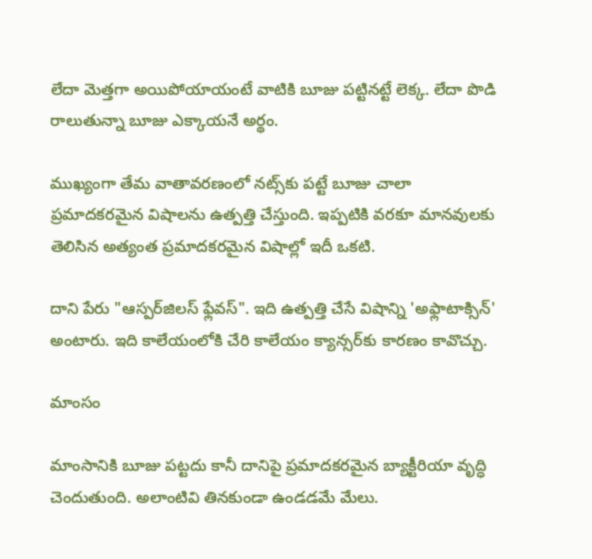లేదా మెత్తగా అయిపోయాయంటే వాటికి బూజు పట్టినట్టే లెక్క. లేదా పొడి రాలుతున్నా బూజు ఎక్కాయనే అర్థం.

ముఖ్యంగా తేమ వాతావరణంలో నట్స్‌కు పట్టే బూజు చాలా ప్రమాదకరమైన విషాలను ఉత్పత్తి చేస్తుంది. ఇప్పటికి వరకూ మానవులకు తెలిసిన అత్యంత ప్రమాదకరమైన విషాల్లో ఇదీ ఒకటి.

దాని పేరు "ఆస్పర్‌జిలస్ ఫ్లేవస్". ఇది ఉత్పత్తి చేసే విషాన్ని 'అఫ్లాటాక్సిన్' అంటారు. ఇది కాలేయంలోకి చేరి కాలేయం క్యాన్సర్‌కు కారణం కావొచ్చు.

మాంసం

మాంసానికి బూజు పట్టదు కానీ దానిపై ప్రమాదకరమైన బ్యాక్టీరియా వృద్ధి చెందుతుంది. అలాంటివి తినకుండా ఉండడమే మేలు.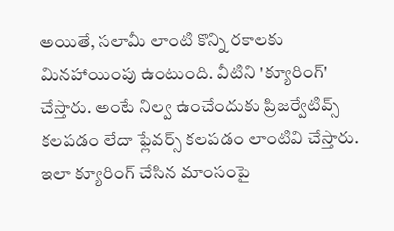అయితే, సలామీ లాంటి కొన్ని రకాలకు మినహాయింపు ఉంటుంది. వీటిని 'క్యూరింగ్' చేస్తారు. అంటే నిల్వ ఉంచేందుకు ప్రిజర్వేటివ్స్ కలపడం లేదా ఫ్లేవర్స్ కలపడం లాంటివి చేస్తారు. ఇలా క్యూరింగ్ చేసిన మాంసంపై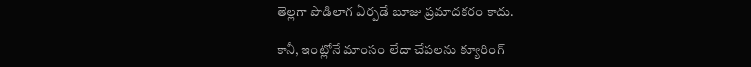తెల్లగా పొడిలాగ ఏర్పడే బూజు ప్రమాదకరం కాదు.

కానీ, ఇంట్లోనే మాంసం లేదా చేపలను క్యూరింగ్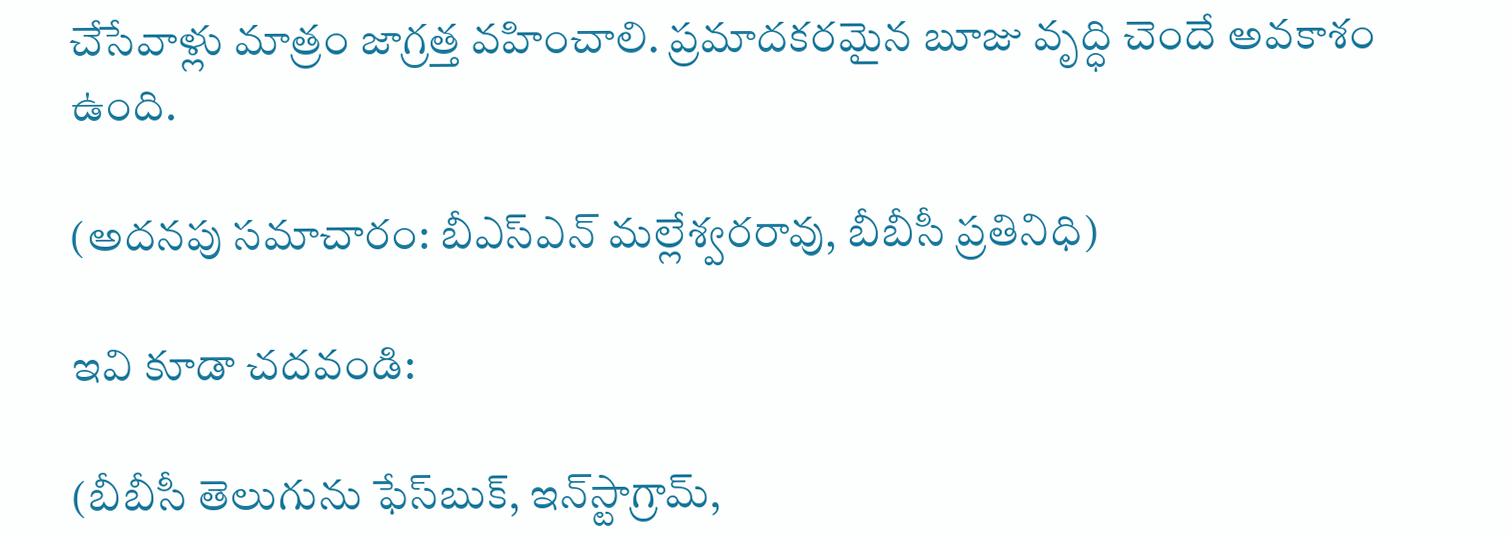చేసేవాళ్లు మాత్రం జాగ్రత్త వహించాలి. ప్రమాదకరమైన బూజు వృద్ధి చెందే అవకాశం ఉంది.

(అదనపు సమాచారం: బీఎస్ఎన్ మల్లేశ్వరరావు, బీబీసీ ప్రతినిధి)

ఇవి కూడా చదవండి:

(బీబీసీ తెలుగును ఫేస్‌బుక్, ఇన్‌స్టాగ్రామ్‌,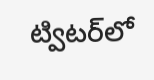ట్విటర్‌లో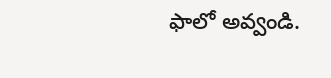ఫాలో అవ్వండి.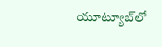యూట్యూబ్‌లో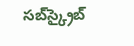సబ్‌స్క్రైబ్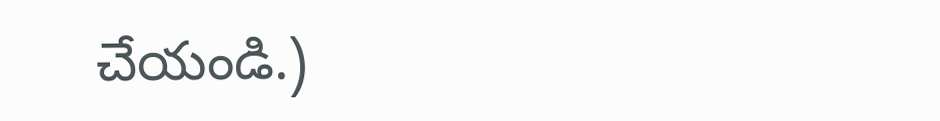చేయండి.)